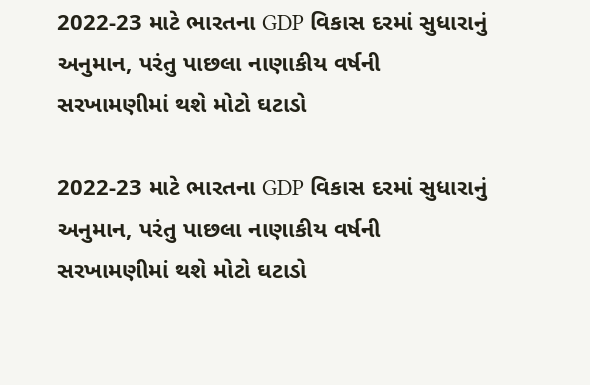2022-23 માટે ભારતના GDP વિકાસ દરમાં સુધારાનું અનુમાન, પરંતુ પાછલા નાણાકીય વર્ષની સરખામણીમાં થશે મોટો ઘટાડો

2022-23 માટે ભારતના GDP વિકાસ દરમાં સુધારાનું અનુમાન, પરંતુ પાછલા નાણાકીય વર્ષની સરખામણીમાં થશે મોટો ઘટાડો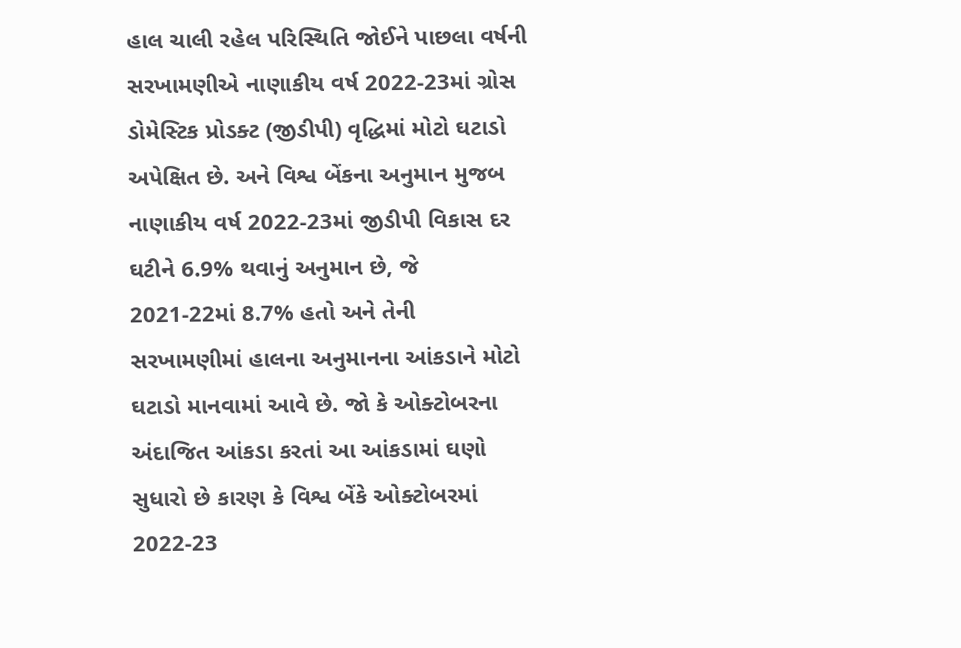હાલ ચાલી રહેલ પરિસ્થિતિ જોઈને પાછલા વર્ષની સરખામણીએ નાણાકીય વર્ષ 2022-23માં ગ્રોસ ડોમેસ્ટિક પ્રોડક્ટ (જીડીપી) વૃદ્ધિમાં મોટો ઘટાડો અપેક્ષિત છે. અને વિશ્વ બેંકના અનુમાન મુજબ નાણાકીય વર્ષ 2022-23માં જીડીપી વિકાસ દર ઘટીને 6.9% થવાનું અનુમાન છે, જે 2021-22માં 8.7% હતો અને તેની સરખામણીમાં હાલના અનુમાનના આંકડાને મોટો ઘટાડો માનવામાં આવે છે. જો કે ઓક્ટોબરના અંદાજિત આંકડા કરતાં આ આંકડામાં ઘણો સુધારો છે કારણ કે વિશ્વ બેંકે ઓક્ટોબરમાં 2022-23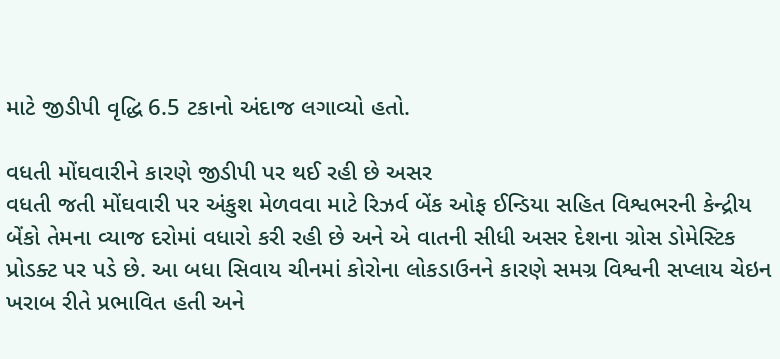માટે જીડીપી વૃદ્ધિ 6.5 ટકાનો અંદાજ લગાવ્યો હતો.

વધતી મોંઘવારીને કારણે જીડીપી પર થઈ રહી છે અસર
વધતી જતી મોંઘવારી પર અંકુશ મેળવવા માટે રિઝર્વ બેંક ઓફ ઈન્ડિયા સહિત વિશ્વભરની કેન્દ્રીય બેંકો તેમના વ્યાજ દરોમાં વધારો કરી રહી છે અને એ વાતની સીધી અસર દેશના ગ્રોસ ડોમેસ્ટિક પ્રોડક્ટ પર પડે છે. આ બધા સિવાય ચીનમાં કોરોના લોકડાઉનને કારણે સમગ્ર વિશ્વની સપ્લાય ચેઇન ખરાબ રીતે પ્રભાવિત હતી અને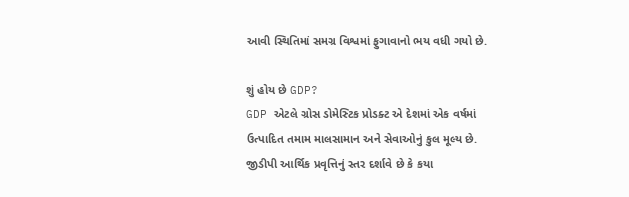આવી સ્થિતિમાં સમગ્ર વિશ્વમાં ફુગાવાનો ભય વધી ગયો છે.

શું હોય છે GDP?
GDP એટલે ગ્રોસ ડોમેસ્ટિક પ્રોડક્ટ એ દેશમાં એક વર્ષમાં ઉત્પાદિત તમામ માલસામાન અને સેવાઓનું કુલ મૂલ્ય છે. જીડીપી આર્થિક પ્રવૃત્તિનું સ્તર દર્શાવે છે કે કયા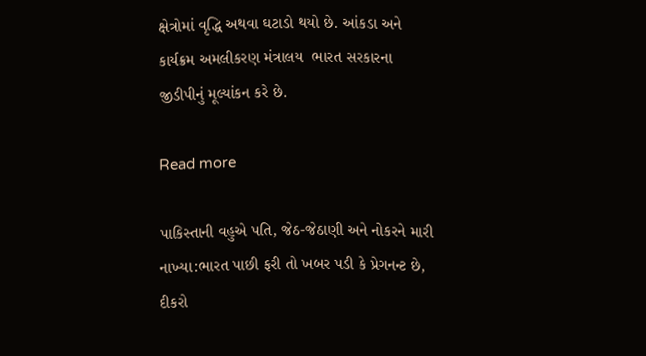ક્ષેત્રોમાં વૃદ્ધિ અથવા ઘટાડો થયો છે. આંકડા અને કાર્યક્રમ અમલીકરણ મંત્રાલય  ભારત સરકારના જીડીપીનું મૂલ્યાંકન કરે છે.

Read more

પાકિસ્તાની વહુએ પતિ, જેઠ-જેઠાણી અને નોકરને મારી નાખ્યા:ભારત પાછી ફરી તો ખબર પડી કે પ્રેગનન્ટ છે, દીકરો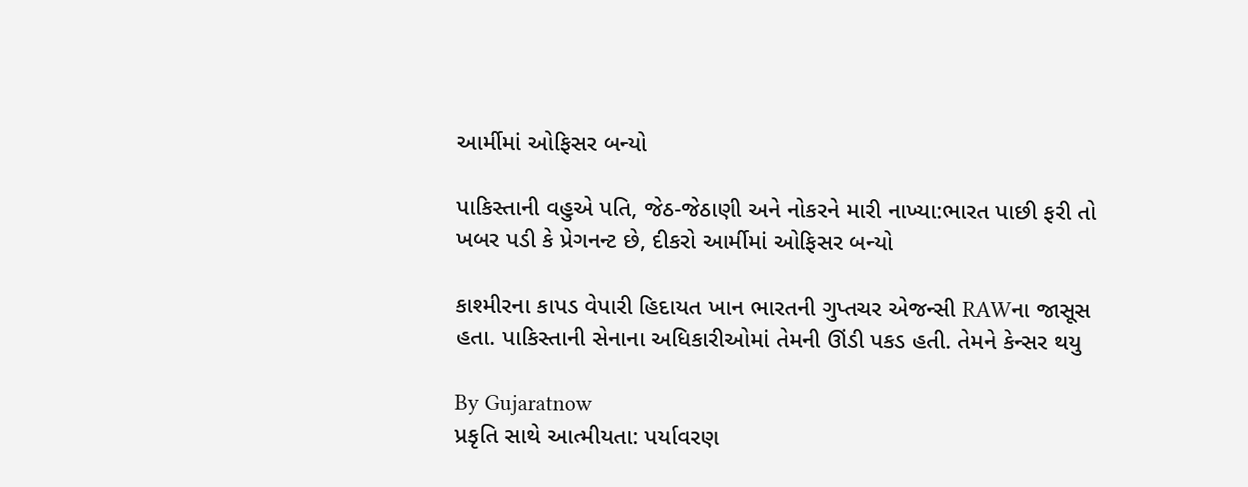આર્મીમાં ઓફિસર બન્યો

પાકિસ્તાની વહુએ પતિ, જેઠ-જેઠાણી અને નોકરને મારી નાખ્યા:ભારત પાછી ફરી તો ખબર પડી કે પ્રેગનન્ટ છે, દીકરો આર્મીમાં ઓફિસર બન્યો

કાશ્મીરના કાપડ વેપારી હિદાયત ખાન ભારતની ગુપ્તચર એજન્સી RAWના જાસૂસ હતા. પાકિસ્તાની સેનાના અધિકારીઓમાં તેમની ઊંડી પકડ હતી. તેમને કેન્સર થયુ

By Gujaratnow
પ્રકૃતિ સાથે આત્મીયતા: પર્યાવરણ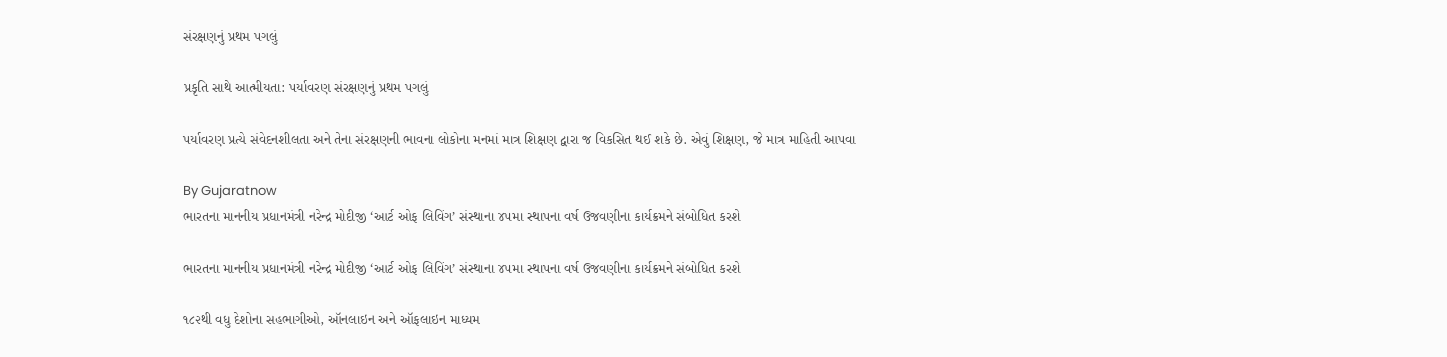સંરક્ષણનું પ્રથમ પગલું

પ્રકૃતિ સાથે આત્મીયતા: પર્યાવરણ સંરક્ષણનું પ્રથમ પગલું

પર્યાવરણ પ્રત્યે સંવેદનશીલતા અને તેના સંરક્ષણની ભાવના લોકોના મનમાં માત્ર શિક્ષણ દ્વારા જ વિકસિત થઈ શકે છે. એવું શિક્ષણ, જે માત્ર માહિતી આપવા

By Gujaratnow
ભારતના માનનીય પ્રધાનમંત્રી નરેન્દ્ર મોદીજી ‘આર્ટ ઓફ લિવિંગ’ સંસ્થાના ૪૫મા સ્થાપના વર્ષ ઉજવણીના કાર્યક્રમને સંબોધિત કરશે

ભારતના માનનીય પ્રધાનમંત્રી નરેન્દ્ર મોદીજી ‘આર્ટ ઓફ લિવિંગ’ સંસ્થાના ૪૫મા સ્થાપના વર્ષ ઉજવણીના કાર્યક્રમને સંબોધિત કરશે

૧૮૨થી વધુ દેશોના સહભાગીઓ, ઑનલાઇન અને ઑફલાઇન માધ્યમ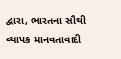દ્વારા, ભારતના સૌથી વ્યાપક માનવતાવાદી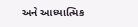અને આધ્યાત્મિક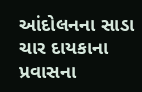આંદોલનના સાડા ચાર દાયકાના પ્રવાસના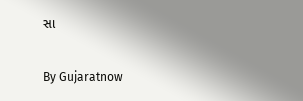સા

By Gujaratnow